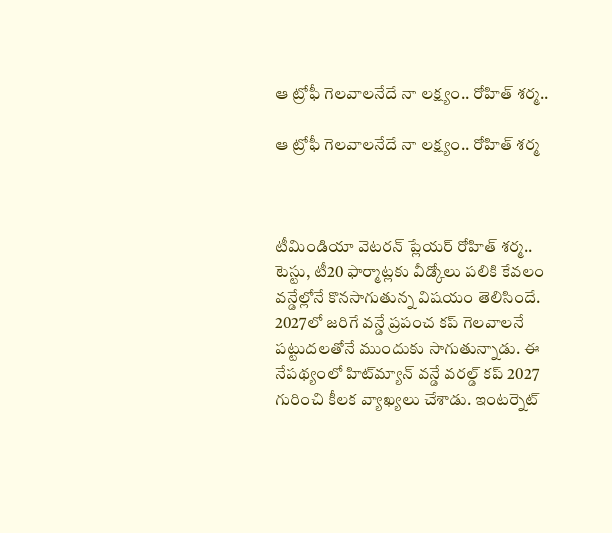ఆ ట్రోఫీ గెలవాలనేదే నా లక్ష్యం.. రోహిత్ శర్మ..

ఆ ట్రోఫీ గెలవాలనేదే నా లక్ష్యం.. రోహిత్ శర్మ



టీమిండియా వెటరన్ ప్లేయర్ రోహిత్ శర్మ.. టెస్టు, టీ20 ఫార్మాట్లకు వీడ్కోలు పలికి కేవలం వన్డేల్లోనే కొనసాగుతున్న విషయం తెలిసిందే. 2027లో జరిగే వన్డే ప్రపంచ కప్ గెలవాలనే పట్టుదలతోనే ముందుకు సాగుతున్నాడు. ఈ నేపథ్యంలో హిట్‌మ్యాన్ వన్డే వరల్డ్ కప్ 2027 గురించి కీలక వ్యాఖ్యలు చేశాడు. ఇంటర్నెట్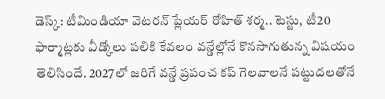డెస్క్: టీమిండియా వెటరన్ ప్లేయర్ రోహిత్ శర్మ.. టెస్టు, టీ20 ఫార్మాట్లకు వీడ్కోలు పలికి కేవలం వన్డేల్లోనే కొనసాగుతున్న విషయం తెలిసిందే. 2027లో జరిగే వన్డే ప్రపంచ కప్ గెలవాలనే పట్టుదలతోనే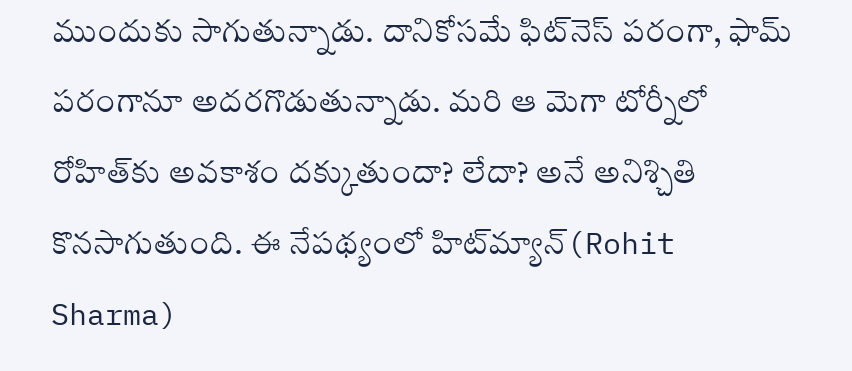ముందుకు సాగుతున్నాడు. దానికోసమే ఫిట్‌నెస్ పరంగా, ఫామ్ పరంగానూ అదరగొడుతున్నాడు. మరి ఆ మెగా టోర్నీలో రోహిత్‌కు అవకాశం దక్కుతుందా? లేదా? అనే అనిశ్చితి కొనసాగుతుంది. ఈ నేపథ్యంలో హిట్‌మ్యాన్(Rohit Sharma)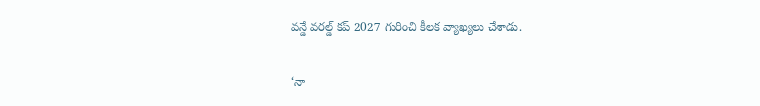వన్డే వరల్డ్ కప్ 2027 గురించి కీలక వ్యాఖ్యలు చేశాడు.

‘నా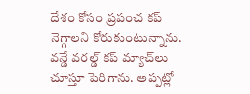దేశం కోసం ప్రపంచ కప్ నెగ్గాలని కోరుకుంటున్నాను. వన్డే వరల్డ్ కప్ మ్యాచ్‌లు చూస్తూ పెరిగాను. అప్పట్లో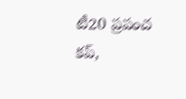టీ20 ప్రపంచ కప్,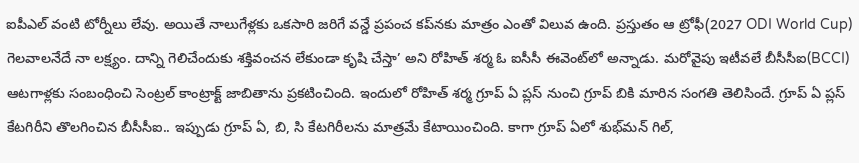ఐపీఎల్ వంటి టోర్నీలు లేవు. అయితే నాలుగేళ్లకు ఒకసారి జరిగే వన్డే ప్రపంచ కప్‌నకు మాత్రం ఎంతో విలువ ఉంది. ప్రస్తుతం ఆ ట్రోఫీ(2027 ODI World Cup) గెలవాలనేదే నా లక్ష్యం. దాన్ని గెలిచేందుకు శక్తివంచన లేకుండా కృషి చేస్తా’ అని రోహిత్ శర్మ ఓ ఐసీసీ ఈవెంట్‌లో అన్నాడు. మరోవైపు ఇటీవలే బీసీసీఐ(BCCI) ఆటగాళ్లకు సంబంధించి సెంట్రల్ కాంట్రాక్ట్ జాబితాను ప్రకటించింది. ఇందులో రోహిత్ శర్మ గ్రూప్ ఏ ప్లస్ నుంచి గ్రూప్ బికి మారిన సంగతి తెలిసిందే. గ్రూప్ ఏ ప్లస్ కేటగిరీని తొలగించిన బీసీసీఐ.. ఇప్పుడు గ్రూప్ ఏ, బి, సి కేటగిరీలను మాత్రమే కేటాయించింది. కాగా గ్రూప్ ఏలో శుభ్‌మన్ గిల్,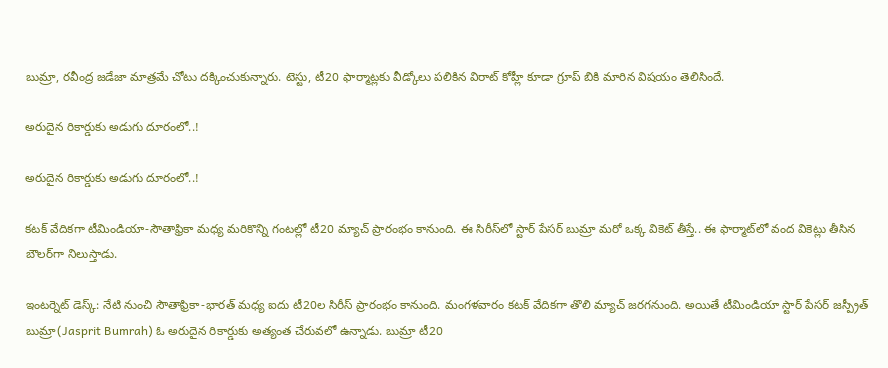బుమ్రా, రవీంద్ర జడేజా మాత్రమే చోటు దక్కించుకున్నారు. టెస్టు, టీ20 ఫార్మాట్లకు వీడ్కోలు పలికిన విరాట్ కోహ్లీ కూడా గ్రూప్ బికి మారిన విషయం తెలిసిందే.

అరుదైన రికార్డుకు అడుగు దూరంలో..!

అరుదైన రికార్డుకు అడుగు దూరంలో..!

కటక్ వేదికగా టీమిండియా-సౌతాఫ్రికా మధ్య మరికొన్ని గంటల్లో టీ20 మ్యాచ్ ప్రారంభం కానుంది. ఈ సిరీస్‌లో స్టార్ పేసర్ బుమ్రా మరో ఒక్క వికెట్ తీస్తే.. ఈ ఫార్మాట్‌లో వంద వికెట్లు తీసిన బౌలర్‌గా నిలుస్తాడు.

ఇంటర్నెట్ డెస్క్: నేటి నుంచి సౌతాఫ్రికా-భారత్ మధ్య ఐదు టీ20ల సిరీస్ ప్రారంభం కానుంది. మంగళవారం కటక్ వేదికగా తొలి మ్యాచ్ జరగనుంది. అయితే టీమిండియా స్టార్ పేసర్ జస్ప్రీత్ బుమ్రా(Jasprit Bumrah) ఓ అరుదైన రికార్డుకు అత్యంత చేరువలో ఉన్నాడు. బుమ్రా టీ20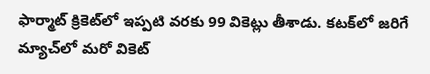ఫార్మాట్ క్రికెట్‌లో ఇప్పటి వరకు 99 వికెట్లు తీశాడు. కటక్‌లో జరిగే మ్యాచ్‌లో మరో వికెట్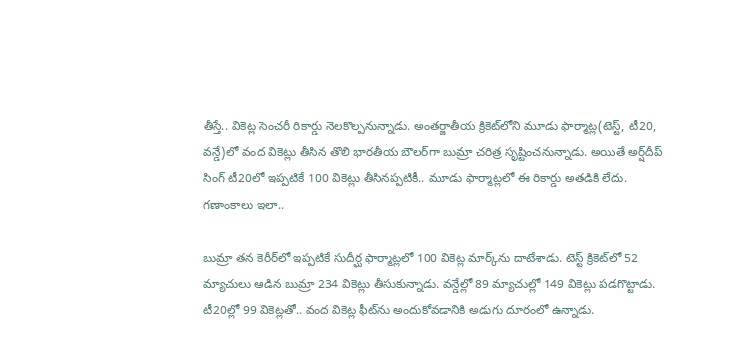తీస్తే.. వికెట్ల సెంచరీ రికార్డు నెలకొల్పనున్నాడు. అంతర్జాతీయ క్రికెట్‌లోని మూడు ఫార్మాట్ల(టెస్ట్, టీ20, వన్డే)లో వంద వికెట్లు తీసిన తొలి భారతీయ బౌలర్‌గా బుమ్రా చరిత్ర సృష్టించనున్నాడు. అయితే అర్ష్‌దీప్ సింగ్ టీ20లో ఇప్పటికే 100 వికెట్లు తీసినప్పటికీ.. మూడు ఫార్మాట్లలో ఈ రికార్డు అతడికి లేదు.
గణాంకాలు ఇలా..

బుమ్రా తన కెరీర్‌లో ఇప్పటికే సుదీర్ఘ ఫార్మాట్లలో 100 వికెట్ల మార్క్‌ను దాటేశాడు. టెస్ట్ క్రికెట్‌లో 52 మ్యాచులు ఆడిన బుమ్రా 234 వికెట్లు తీసుకున్నాడు. వన్డేల్లో 89 మ్యాచుల్లో 149 వికెట్లు పడగొట్టాడు. టీ20ల్లో 99 వికెట్లతో.. వంద వికెట్ల ఫీట్‌ను అందుకోవడానికి అడుగు దూరంలో ఉన్నాడు.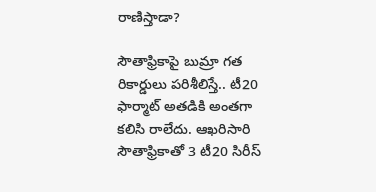రాణిస్తాడా?

సౌతాఫ్రికాపై బుమ్రా గత రికార్డులు పరిశీలిస్తే.. టీ20 ఫార్మాట్ అతడికి అంతగా కలిసి రాలేదు. ఆఖరిసారి సౌతాఫ్రికాతో 3 టీ20 సిరీస్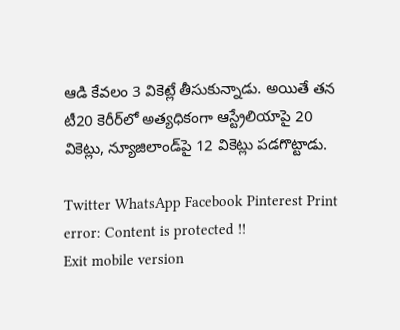ఆడి కేవలం 3 వికెట్లే తీసుకున్నాడు. అయితే తన టీ20 కెరీర్‌లో అత్యధికంగా ఆస్ట్రేలియాపై 20 వికెట్లు, న్యూజిలాండ్‌పై 12 వికెట్లు పడగొట్టాడు.

Twitter WhatsApp Facebook Pinterest Print
error: Content is protected !!
Exit mobile version